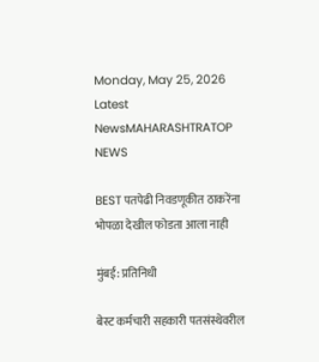Monday, May 25, 2026
Latest NewsMAHARASHTRATOP NEWS

BEST पतपेढी निवडणूकीत ठाकरेंना भोपळा देखील फोडता आला नाही

मुंबई: प्रतिनिधी

बेस्ट कर्मचारी सहकारी पतसंस्थेवरील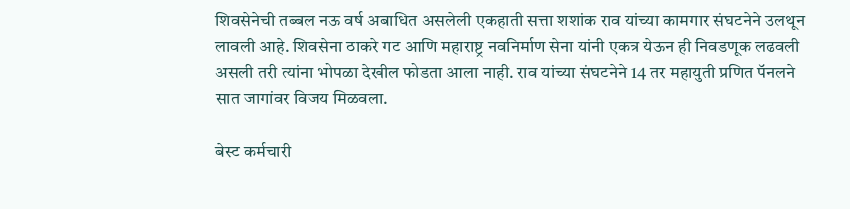शिवसेनेची तब्बल नऊ वर्ष अबाधित असलेली एकहाती सत्ता शशांक राव यांच्या कामगार संघटनेने उलथून लावली आहे. शिवसेना ठाकरे गट आणि महाराष्ट्र नवनिर्माण सेना यांनी एकत्र येऊन ही निवडणूक लढवली असली तरी त्यांना भोपळा देखील फोडता आला नाही. राव यांच्या संघटनेने 14 तर महायुती प्रणित पॅनलने सात जागांवर विजय मिळवला.

बेस्ट कर्मचारी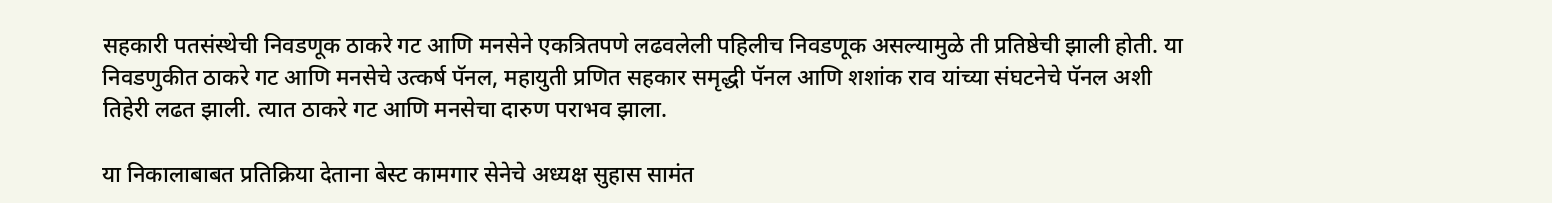सहकारी पतसंस्थेची निवडणूक ठाकरे गट आणि मनसेने एकत्रितपणे लढवलेली पहिलीच निवडणूक असल्यामुळे ती प्रतिष्ठेची झाली होती. या निवडणुकीत ठाकरे गट आणि मनसेचे उत्कर्ष पॅनल, महायुती प्रणित सहकार समृद्धी पॅनल आणि शशांक राव यांच्या संघटनेचे पॅनल अशी तिहेरी लढत झाली. त्यात ठाकरे गट आणि मनसेचा दारुण पराभव झाला.

या निकालाबाबत प्रतिक्रिया देताना बेस्ट कामगार सेनेचे अध्यक्ष सुहास सामंत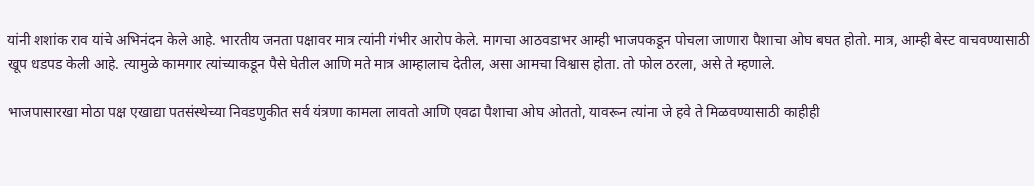यांनी शशांक राव यांचे अभिनंदन केले आहे. भारतीय जनता पक्षावर मात्र त्यांनी गंभीर आरोप केले. मागचा आठवडाभर आम्ही भाजपकडून पोचला जाणारा पैशाचा ओघ बघत होतो. मात्र, आम्ही बेस्ट वाचवण्यासाठी खूप धडपड केली आहे. त्यामुळे कामगार त्यांच्याकडून पैसे घेतील आणि मते मात्र आम्हालाच देतील, असा आमचा विश्वास होता. तो फोल ठरला, असे ते म्हणाले.

भाजपासारखा मोठा पक्ष एखाद्या पतसंस्थेच्या निवडणुकीत सर्व यंत्रणा कामला लावतो आणि एवढा पैशाचा ओघ ओततो, यावरून त्यांना जे हवे ते मिळवण्यासाठी काहीही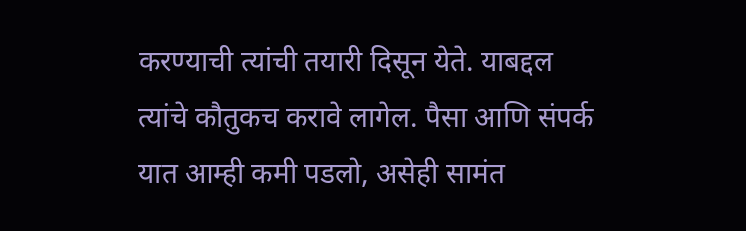करण्याची त्यांची तयारी दिसून येते. याबद्दल त्यांचे कौतुकच करावे लागेल. पैसा आणि संपर्क यात आम्ही कमी पडलो, असेही सामंत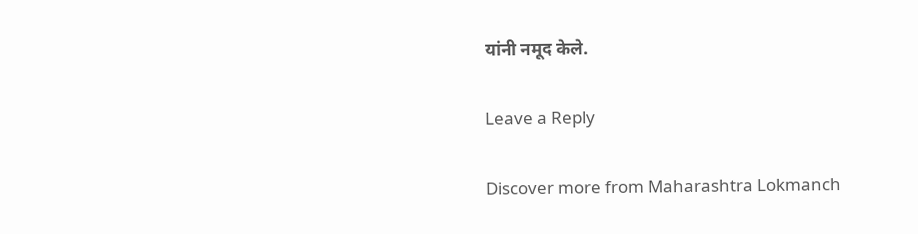यांनी नमूद केले.

Leave a Reply

Discover more from Maharashtra Lokmanch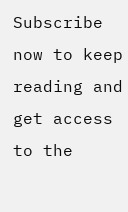Subscribe now to keep reading and get access to the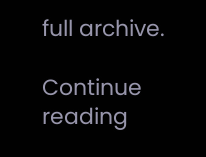full archive.

Continue reading